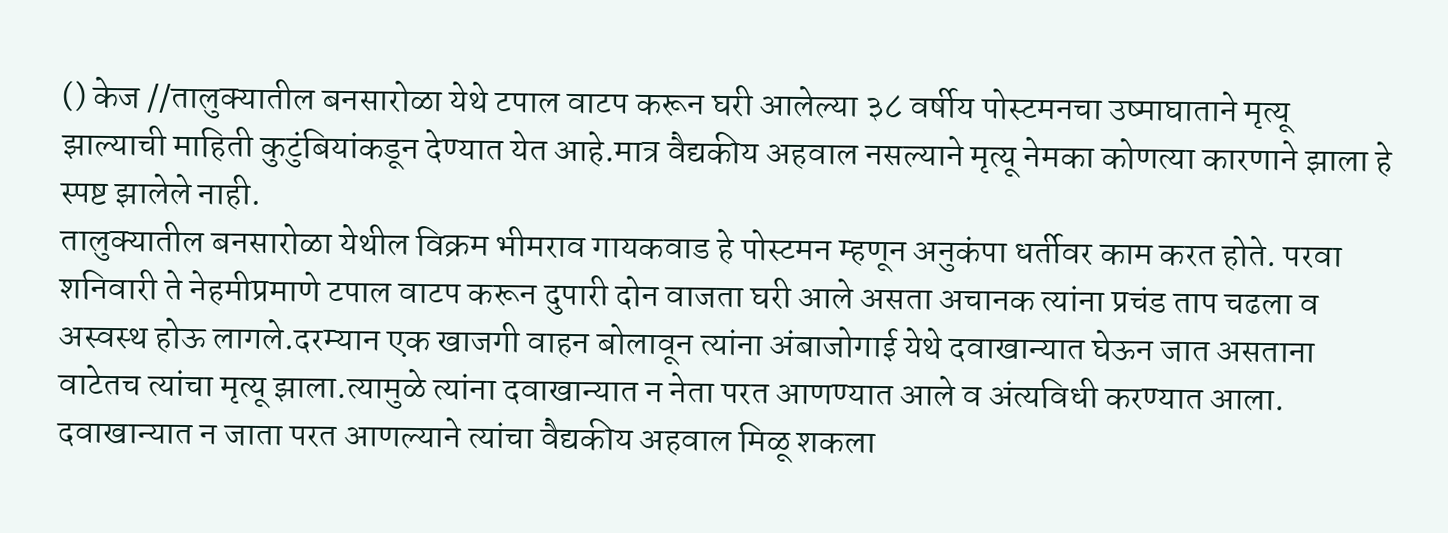() केज //तालुक्यातील बनसारोळा येथे टपाल वाटप करून घरी आलेल्या ३८ वर्षीय पोस्टमनचा उष्माघाताने मृत्यू झाल्याची माहिती कुटुंबियांकडून देण्यात येत आहे.मात्र वैद्यकीय अहवाल नसल्याने मृत्यू नेमका कोणत्या कारणाने झाला हे स्पष्ट झालेले नाही.
तालुक्यातील बनसारोळा येथील विक्रम भीमराव गायकवाड हे पोस्टमन म्हणून अनुकंपा धर्तीवर काम करत होते. परवा शनिवारी ते नेहमीप्रमाणे टपाल वाटप करून दुपारी दोन वाजता घरी आले असता अचानक त्यांना प्रचंड ताप चढला व अस्वस्थ होऊ लागले.दरम्यान एक खाजगी वाहन बोलावून त्यांना अंबाजोगाई येथे दवाखान्यात घेऊन जात असताना वाटेतच त्यांचा मृत्यू झाला.त्यामुळे त्यांना दवाखान्यात न नेता परत आणण्यात आले व अंत्यविधी करण्यात आला. दवाखान्यात न जाता परत आणल्याने त्यांचा वैद्यकीय अहवाल मिळू शकला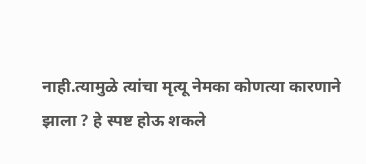नाही.त्यामुळे त्यांचा मृत्यू नेमका कोणत्या कारणाने झाला ? हे स्पष्ट होऊ शकले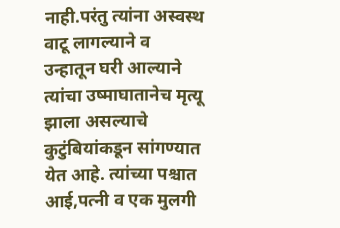नाही.परंतु त्यांना अस्वस्थ वाटू लागल्याने व उन्हातून घरी आल्याने त्यांचा उष्माघातानेच मृत्यू झाला असल्याचे कुटुंबियांकडून सांगण्यात येत आहे. त्यांच्या पश्चात आई,पत्नी व एक मुलगी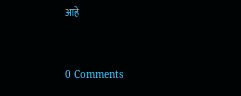आहे


0 Comments